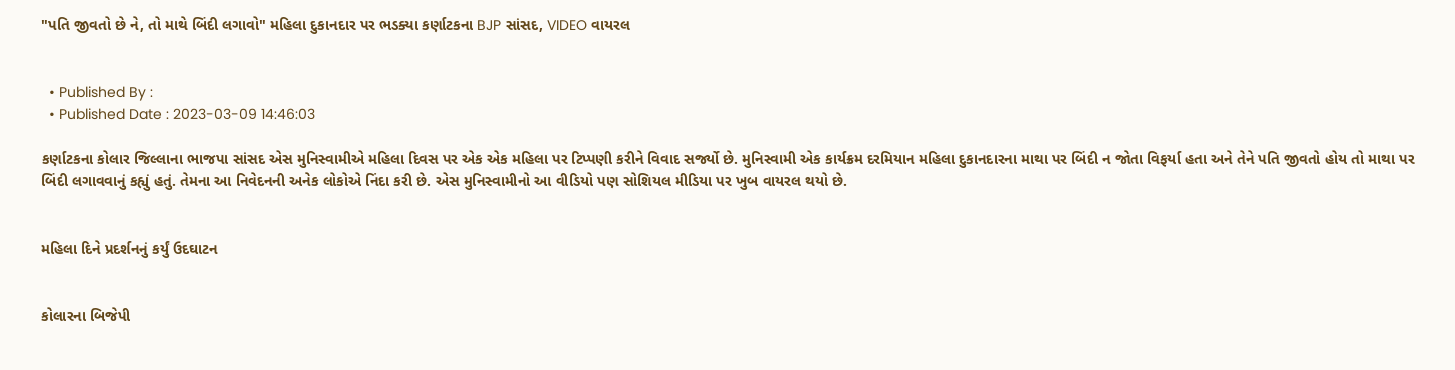"પતિ જીવતો છે ને, તો માથે બિંદી લગાવો" મહિલા દુકાનદાર પર ભડક્યા કર્ણાટકના BJP સાંસદ, VIDEO વાયરલ


  • Published By :
  • Published Date : 2023-03-09 14:46:03

કર્ણાટકના કોલાર જિલ્લાના ભાજપા સાંસદ એસ મુનિસ્વામીએ મહિલા દિવસ પર એક એક મહિલા પર ટિપ્પણી કરીને વિવાદ સર્જ્યો છે. મુનિસ્વામી એક કાર્યક્રમ દરમિયાન મહિલા દુકાનદારના માથા પર બિંદી ન જોતા વિફર્યા હતા અને તેને પતિ જીવતો હોય તો માથા પર બિંદી લગાવવાનું કહ્યું હતું. તેમના આ નિવેદનની અનેક લોકોએ નિંદા કરી છે. એસ મુનિસ્વામીનો આ વીડિયો પણ સોશિયલ મીડિયા પર ખુબ વાયરલ થયો છે.


મહિલા દિને પ્રદર્શનનું કર્યું ઉદઘાટન


કોલારના બિજેપી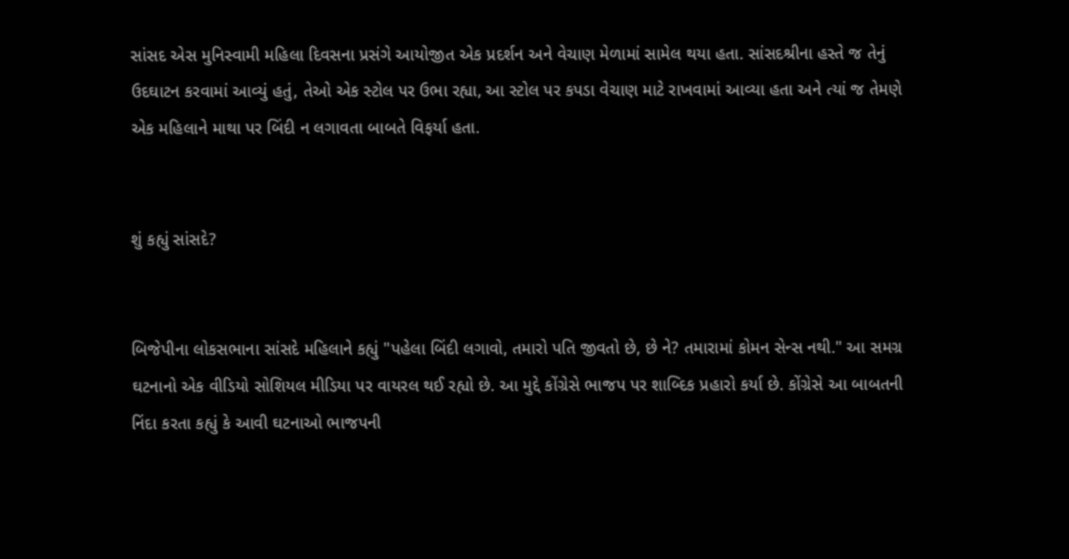સાંસદ એસ મુનિસ્વામી મહિલા દિવસના પ્રસંગે આયોજીત એક પ્રદર્શન અને વેચાણ મેળામાં સામેલ થયા હતા. સાંસદશ્રીના હસ્તે જ તેનું ઉદઘાટન કરવામાં આવ્યું હતું, તેઓ એક સ્ટોલ પર ઉભા રહ્યા, આ સ્ટોલ પર કપડા વેચાણ માટે રાખવામાં આવ્યા હતા અને ત્યાં જ તેમણે એક મહિલાને માથા પર બિંદી ન લગાવતા બાબતે વિફર્યા હતા.


શું કહ્યું સાંસદે?


બિજેપીના લોકસભાના સાંસદે મહિલાને કહ્યું "પહેલા બિંદી લગાવો, તમારો પતિ જીવતો છે, છે ને? તમારામાં કોમન સેન્સ નથી." આ સમગ્ર ઘટનાનો એક વીડિયો સોશિયલ મીડિયા પર વાયરલ થઈ રહ્યો છે. આ મુદ્દે કોંગ્રેસે ભાજપ પર શાબ્દિક પ્રહારો કર્યા છે. કોંગ્રેસે આ બાબતની નિંદા કરતા કહ્યું કે આવી ઘટનાઓ ભાજપની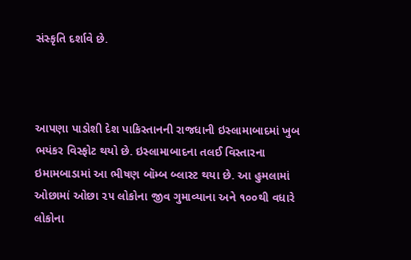સંસ્કૃતિ દર્શાવે છે.



આપણા પાડોશી દેશ પાકિસ્તાનની રાજધાની ઇસ્લામાબાદમાં ખુબ ભયંકર વિસ્ફોટ થયો છે. ઇસ્લામાબાદના તલઈ વિસ્તારના ઇમામબાડામાં આ ભીષણ બૉમ્બ બ્લાસ્ટ થયા છે. આ હુમલામાં ઓછામાં ઓછા ૨૫ લોકોના જીવ ગુમાવ્યાના અને ૧૦૦થી વધારે લોકોના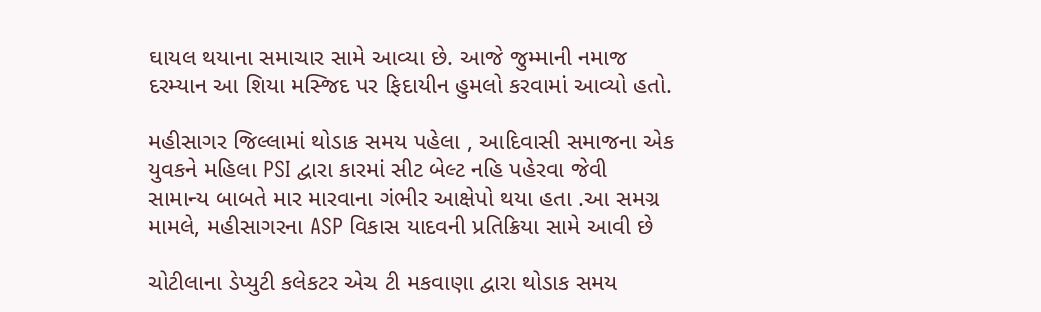ઘાયલ થયાના સમાચાર સામે આવ્યા છે. આજે જુમ્માની નમાજ દરમ્યાન આ શિયા મસ્જિદ પર ફિદાયીન હુમલો કરવામાં આવ્યો હતો.

મહીસાગર જિલ્લામાં થોડાક સમય પહેલા , આદિવાસી સમાજના એક યુવકને મહિલા PSI દ્વારા કારમાં સીટ બેલ્ટ નહિ પહેરવા જેવી સામાન્ય બાબતે માર મારવાના ગંભીર આક્ષેપો થયા હતા .આ સમગ્ર મામલે, મહીસાગરના ASP વિકાસ યાદવની પ્રતિક્રિયા સામે આવી છે

ચોટીલાના ડેપ્યુટી કલેકટર એચ ટી મકવાણા દ્વારા થોડાક સમય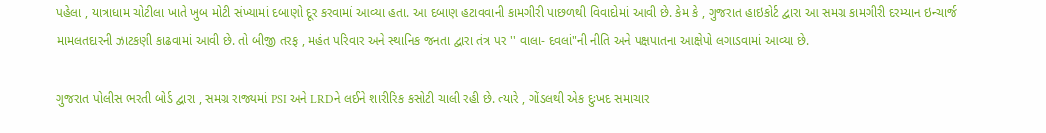પહેલા , યાત્રાધામ ચોટીલા ખાતે ખુબ મોટી સંખ્યામાં દબાણો દૂર કરવામાં આવ્યા હતા. આ દબાણ હટાવવાની કામગીરી પાછળથી વિવાદોમાં આવી છે. કેમ કે , ગુજરાત હાઇકોર્ટ દ્વારા આ સમગ્ર કામગીરી દરમ્યાન ઇન્ચાર્જ મામલતદારની ઝાટકણી કાઢવામાં આવી છે. તો બીજી તરફ , મહંત પરિવાર અને સ્થાનિક જનતા દ્વારા તંત્ર પર '' વાલા- દવલાં"ની નીતિ અને પક્ષપાતના આક્ષેપો લગાડવામાં આવ્યા છે.

ગુજરાત પોલીસ ભરતી બોર્ડ દ્વારા , સમગ્ર રાજ્યમાં PSI અને LRDને લઈને શારીરિક કસોટી ચાલી રહી છે. ત્યારે , ગોંડલથી એક દુઃખદ સમાચાર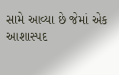સામે આવ્યા છે જેમાં એક આશાસ્પદ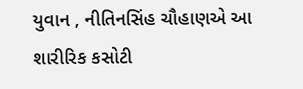યુવાન , નીતિનસિંહ ચૌહાણએ આ શારીરિક કસોટી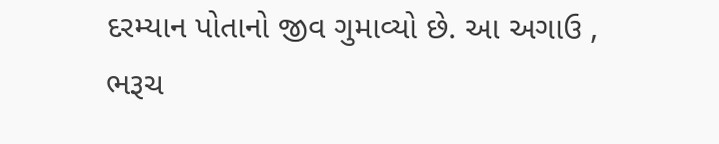દરમ્યાન પોતાનો જીવ ગુમાવ્યો છે. આ અગાઉ , ભરૂચ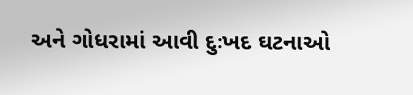અને ગોધરામાં આવી દુઃખદ ઘટનાઓ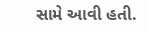સામે આવી હતી.